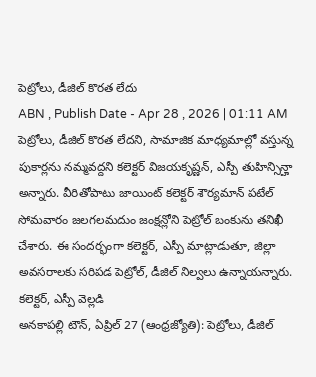పెట్రోలు, డీజిల్ కొరత లేదు
ABN , Publish Date - Apr 28 , 2026 | 01:11 AM
పెట్రోలు, డీజిల్ కొరత లేదని, సామాజిక మాధ్యమాల్లో వస్తున్న పుకార్లను నమ్మవద్దని కలెక్టర్ విజయకృష్ణన్, ఎస్పీ తుహిన్సిన్హా అన్నారు. వీరితోపాటు జాయింట్ కలెక్టర్ శౌర్యమాన్ పటేల్ సోమవారం జలగలమదుం జంక్షన్లోని పెట్రోల్ బంకును తనిఖీ చేశారు. ఈ సందర్భంగా కలెక్టర్, ఎస్పీ మాట్లాడుతూ, జిల్లా అవసరాలకు సరిపడ పెట్రోల్, డీజిల్ నిల్వలు ఉన్నాయన్నారు.
కలెక్టర్, ఎస్పీ వెల్లడి
అనకాపల్లి టౌన్, ఏప్రిల్ 27 (ఆంధ్రజ్యోతి): పెట్రోలు, డీజిల్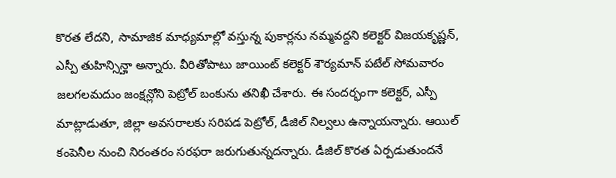కొరత లేదని, సామాజిక మాధ్యమాల్లో వస్తున్న పుకార్లను నమ్మవద్దని కలెక్టర్ విజయకృష్ణన్, ఎస్పీ తుహిన్సిన్హా అన్నారు. వీరితోపాటు జాయింట్ కలెక్టర్ శౌర్యమాన్ పటేల్ సోమవారం జలగలమదుం జంక్షన్లోని పెట్రోల్ బంకును తనిఖీ చేశారు. ఈ సందర్భంగా కలెక్టర్, ఎస్పీ మాట్లాడుతూ, జిల్లా అవసరాలకు సరిపడ పెట్రోల్, డీజిల్ నిల్వలు ఉన్నాయన్నారు. ఆయిల్ కంపెనీల నుంచి నిరంతరం సరఫరా జరుగుతున్నదన్నారు. డీజిల్ కొరత ఏర్పడుతుందనే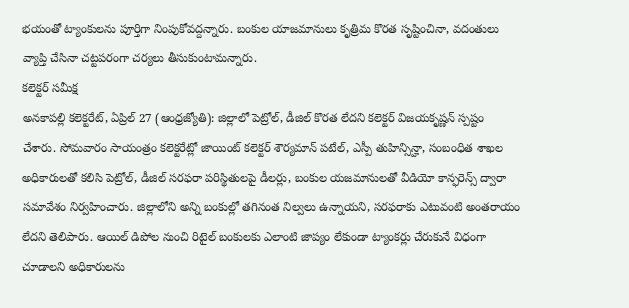భయంతో ట్యాంకులను పూర్తిగా నింపుకోవద్దన్నారు. బంకుల యాజమానులు కృత్రిమ కొరత సృష్టించినా, వదంతులు వ్యాప్తి చేసినా చట్టపరంగా చర్యలు తీసుకుంటామన్నారు.
కలెక్టర్ సమీక్ష
అనకాపల్లి కలెక్టరేట్, ఏప్రిల్ 27 (ఆంధ్రజ్యోతి): జిల్లాలో పెట్రోల్, డీజిల్ కొరత లేదని కలెక్టర్ విజయకృష్ణన్ స్పష్టం చేశారు. సోమవారం సాయంత్రం కలెక్టరేట్లో జాయింట్ కలెక్టర్ శౌర్యమాన్ పటేల్, ఎస్పీ తుహిన్సిన్హా, సంబంధిత శాఖల అధికారులతో కలిసి పెట్రోల్, డీజిల్ సరఫరా పరిస్థితులపై డీలర్లు, బంకుల యజమానులతో వీడియో కాన్ఫరెన్స్ ద్వారా సమావేశం నిర్వహించారు. జిల్లాలోని అన్ని బంకుల్లో తగినంత నిల్వలు ఉన్నాయని, సరఫరాకు ఎటువంటి అంతరాయం లేదని తెలిపారు. ఆయిల్ డిపోల నుంచి రిటైల్ బంకులకు ఎలాంటి జాప్యం లేకుండా ట్యాంకర్లు చేరుకునే విధంగా చూడాలని అధికారులను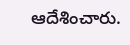ఆదేశించారు.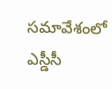సమావేశంలో ఎస్డీసీ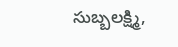సుబ్బలక్ష్మి,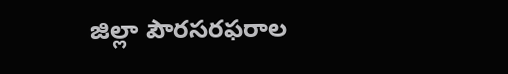జిల్లా పౌరసరఫరాల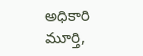అధికారి మూర్తి,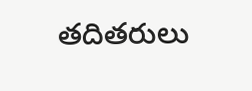తదితరులు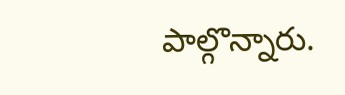పాల్గొన్నారు.